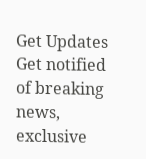Get Updates
Get notified of breaking news, exclusive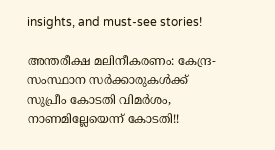insights, and must-see stories!

അന്തരീക്ഷ മലിനീകരണം: കേന്ദ്ര-സംസ്ഥാന സർക്കാരുകൾക്ക് സുപ്രീം കോടതി വിമർശം, നാണമില്ലേയെന്ന് കോടതി!!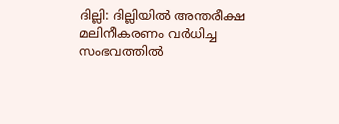ദില്ലി: ദില്ലിയിൽ അന്തരീക്ഷ മലിനീകരണം വർധിച്ച സംഭവത്തിൽ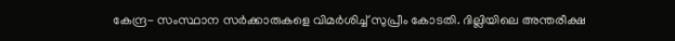കേന്ദ്ര- സംസ്ഥാന സർക്കാരുകളെ വിമർശിച്ച് സുപ്രീം കോടതി. ദില്ലിയിലെ അന്തരീക്ഷ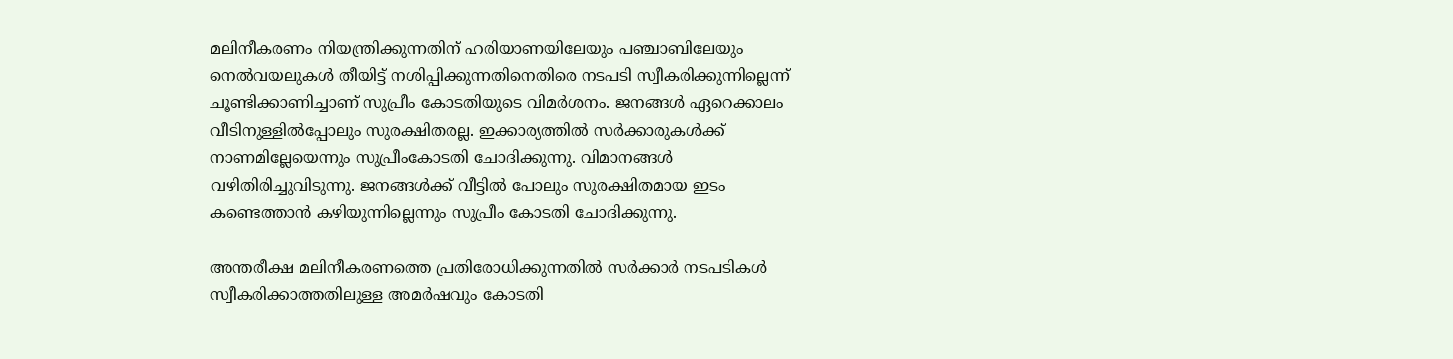മലിനീകരണം നിയന്ത്രിക്കുന്നതിന് ഹരിയാണയിലേയും പഞ്ചാബിലേയും നെൽവയലുകൾ തീയിട്ട് നശിപ്പിക്കുന്നതിനെതിരെ നടപടി സ്വീകരിക്കുന്നില്ലെന്ന് ചൂണ്ടിക്കാണിച്ചാണ് സുപ്രീം കോടതിയുടെ വിമർശനം. ജനങ്ങൾ ഏറെക്കാലം വീടിനുള്ളിൽപ്പോലും സുരക്ഷിതരല്ല. ഇക്കാര്യത്തിൽ സർക്കാരുകൾക്ക് നാണമില്ലേയെന്നും സുപ്രീംകോടതി ചോദിക്കുന്നു. വിമാനങ്ങൾ വഴിതിരിച്ചുവിടുന്നു. ജനങ്ങൾക്ക് വീട്ടിൽ പോലും സുരക്ഷിതമായ ഇടം കണ്ടെത്താൻ കഴിയുന്നില്ലെന്നും സുപ്രീം കോടതി ചോദിക്കുന്നു.

അന്തരീക്ഷ മലിനീകരണത്തെ പ്രതിരോധിക്കുന്നതിൽ സർക്കാർ നടപടികൾ സ്വീകരിക്കാത്തതിലുള്ള അമർഷവും കോടതി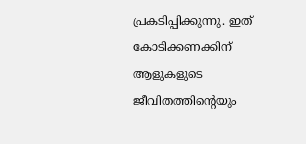പ്രകടിപ്പിക്കുന്നു. ഇത് കോടിക്കണക്കിന് ആളുകളുടെ ജീവിതത്തിന്റെയും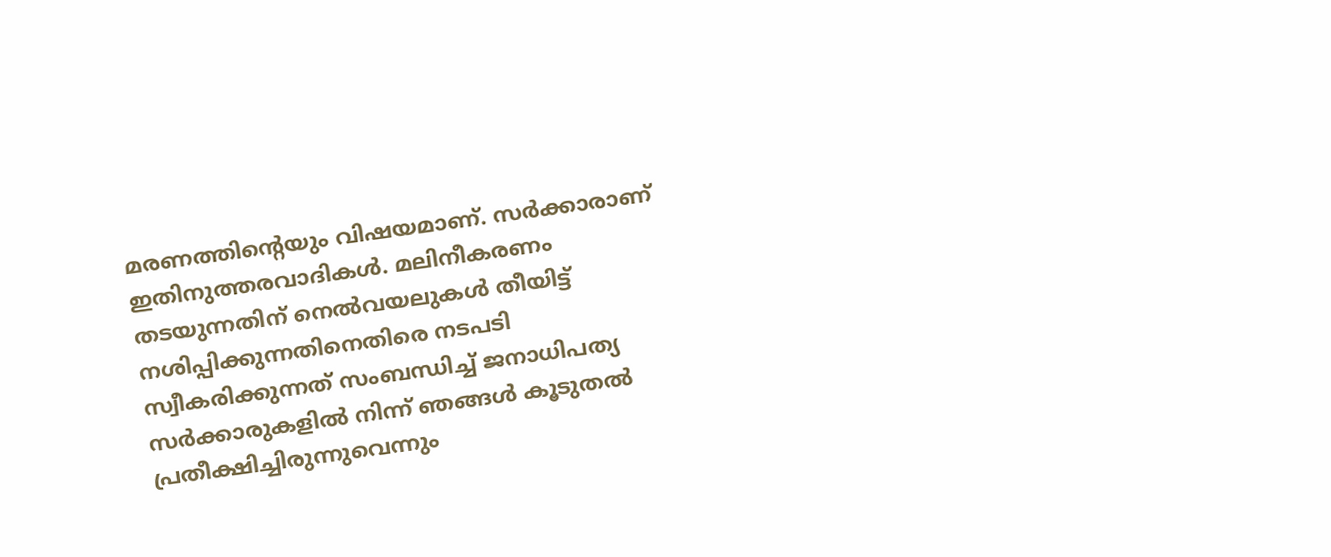മരണത്തിന്റെയും വിഷയമാണ്. സർക്കാരാണ് ഇതിനുത്തരവാദികൾ. മലിനീകരണം തടയുന്നതിന് നെൽവയലുകൾ തീയിട്ട് നശിപ്പിക്കുന്നതിനെതിരെ നടപടി സ്വീകരിക്കുന്നത് സംബന്ധിച്ച് ജനാധിപത്യ സർക്കാരുകളിൽ നിന്ന് ഞങ്ങൾ കൂടുതൽ പ്രതീക്ഷിച്ചിരുന്നുവെന്നും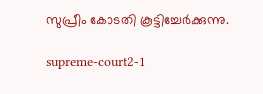സുപ്രീം കോടതി കൂട്ടിച്ചേർക്കുന്നു.

supreme-court2-1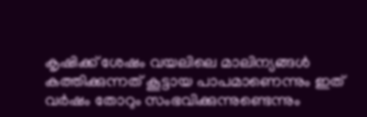കൃഷിക്ക് ശേഷം വയലിലെ മാലിന്യങ്ങൾ കത്തിക്കുന്നത് കൂട്ടായ പാപമാണെന്നും ഇത് വർഷം തോറും സംഭവിക്കുന്നുണ്ടെന്നും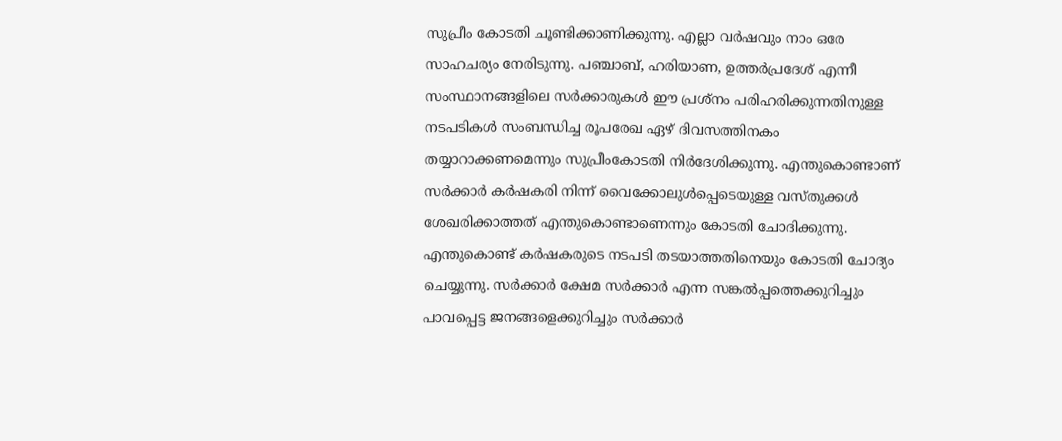സുപ്രീം കോടതി ചൂണ്ടിക്കാണിക്കുന്നു. എല്ലാ വർഷവും നാം ഒരേ സാഹചര്യം നേരിടുന്നു. പഞ്ചാബ്, ഹരിയാണ, ഉത്തർപ്രദേശ് എന്നീ സംസ്ഥാനങ്ങളിലെ സർക്കാരുകൾ ഈ പ്രശ്നം പരിഹരിക്കുന്നതിനുള്ള നടപടികൾ സംബന്ധിച്ച രൂപരേഖ ഏഴ് ദിവസത്തിനകം തയ്യാറാക്കണമെന്നും സുപ്രീംകോടതി നിർദേശിക്കുന്നു. എന്തുകൊണ്ടാണ് സർക്കാർ കർഷകരി നിന്ന് വൈക്കോലുൾപ്പെടെയുള്ള വസ്തുക്കൾ ശേഖരിക്കാത്തത് എന്തുകൊണ്ടാണെന്നും കോടതി ചോദിക്കുന്നു. എന്തുകൊണ്ട് കർഷകരുടെ നടപടി തടയാത്തതിനെയും കോടതി ചോദ്യം ചെയ്യുന്നു. സർക്കാർ ക്ഷേമ സർക്കാർ എന്ന സങ്കൽപ്പത്തെക്കുറിച്ചും പാവപ്പെട്ട ജനങ്ങളെക്കുറിച്ചും സർക്കാർ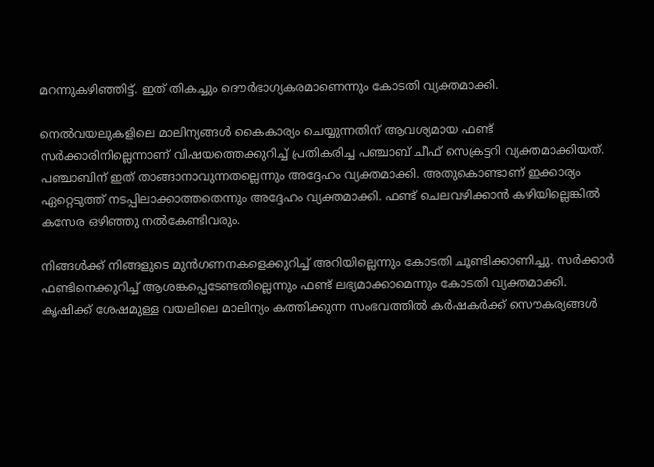മറന്നുകഴിഞ്ഞിട്ട്. ഇത് തികച്ചും ദൌർഭാഗ്യകരമാണെന്നും കോടതി വ്യക്തമാക്കി.

നെൽവയലുകളിലെ മാലിന്യങ്ങൾ കൈകാര്യം ചെയ്യുന്നതിന് ആവശ്യമായ ഫണ്ട് സർക്കാരിനില്ലെന്നാണ് വിഷയത്തെക്കുറിച്ച് പ്രതികരിച്ച പഞ്ചാബ് ചീഫ് സെക്രട്ടറി വ്യക്തമാക്കിയത്. പഞ്ചാബിന് ഇത് താങ്ങാനാവുന്നതല്ലെന്നും അദ്ദേഹം വ്യക്തമാക്കി. അതുകൊണ്ടാണ് ഇക്കാര്യം ഏറ്റെടുത്ത് നടപ്പിലാക്കാത്തതെന്നും അദ്ദേഹം വ്യക്തമാക്കി. ഫണ്ട് ചെലവഴിക്കാൻ കഴിയില്ലെങ്കിൽ കസേര ഒഴിഞ്ഞു നൽകേണ്ടിവരും.

നിങ്ങൾക്ക് നിങ്ങളുടെ മുൻഗണനകളെക്കുറിച്ച് അറിയില്ലെന്നും കോടതി ചൂണ്ടിക്കാണിച്ചു. സർക്കാർ ഫണ്ടിനെക്കുറിച്ച് ആശങ്കപ്പെടേണ്ടതില്ലെന്നും ഫണ്ട് ലഭ്യമാക്കാമെന്നും കോടതി വ്യക്തമാക്കി. കൃഷിക്ക് ശേഷമുള്ള വയലിലെ മാലിന്യം കത്തിക്കുന്ന സംഭവത്തിൽ കർഷകർക്ക് സൌകര്യങ്ങൾ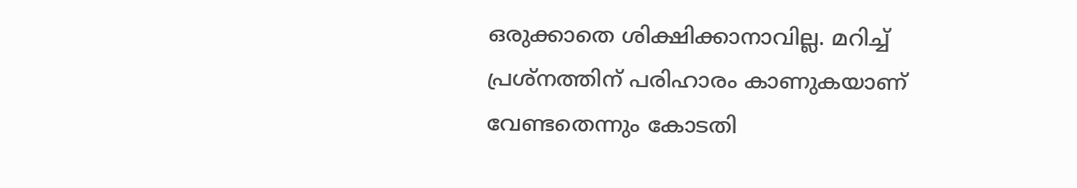ഒരുക്കാതെ ശിക്ഷിക്കാനാവില്ല. മറിച്ച് പ്രശ്നത്തിന് പരിഹാരം കാണുകയാണ് വേണ്ടതെന്നും കോടതി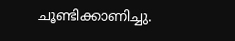ചൂണ്ടിക്കാണിച്ചു.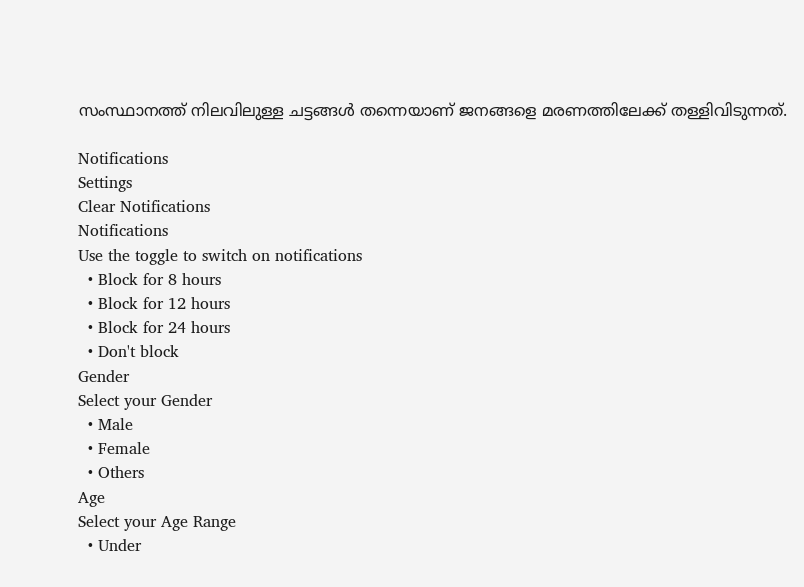സംസ്ഥാനത്ത് നിലവിലുള്ള ചട്ടങ്ങൾ തന്നെയാണ് ജനങ്ങളെ മരണത്തിലേക്ക് തള്ളിവിടുന്നത്.

Notifications
Settings
Clear Notifications
Notifications
Use the toggle to switch on notifications
  • Block for 8 hours
  • Block for 12 hours
  • Block for 24 hours
  • Don't block
Gender
Select your Gender
  • Male
  • Female
  • Others
Age
Select your Age Range
  • Under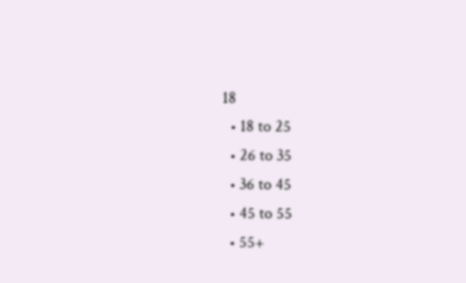18
  • 18 to 25
  • 26 to 35
  • 36 to 45
  • 45 to 55
  • 55+